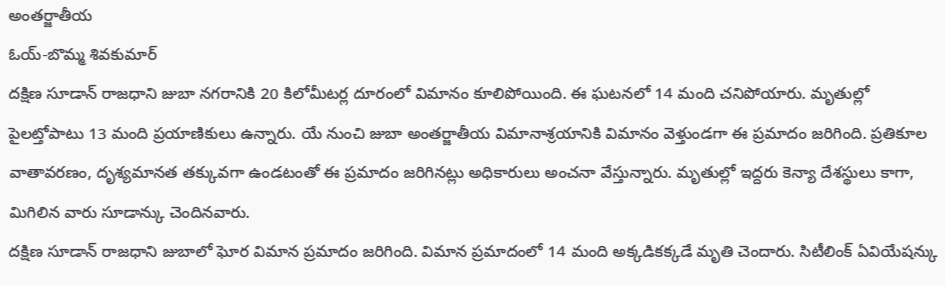అంతర్జాతీయ
ఓయ్-బొమ్మ శివకుమార్
దక్షిణ సూడాన్ రాజధాని జుబా నగరానికి 20 కిలోమీటర్ల దూరంలో విమానం కూలిపోయింది. ఈ ఘటనలో 14 మంది చనిపోయారు. మృతుల్లో పైలట్తోపాటు 13 మంది ప్రయాణికులు ఉన్నారు. యే నుంచి జుబా అంతర్జాతీయ విమానాశ్రయానికి విమానం వెళ్తుండగా ఈ ప్రమాదం జరిగింది. ప్రతికూల వాతావరణం, దృశ్యమానత తక్కువగా ఉండటంతో ఈ ప్రమాదం జరిగినట్లు అధికారులు అంచనా వేస్తున్నారు. మృతుల్లో ఇద్దరు కెన్యా దేశస్థులు కాగా, మిగిలిన వారు సూడాన్కు చెందినవారు.
దక్షిణ సూడాన్ రాజధాని జుబాలో ఘోర విమాన ప్రమాదం జరిగింది. విమాన ప్రమాదంలో 14 మంది అక్కడికక్కడే మృతి చెందారు. సిటీలింక్ ఏవియేషన్కు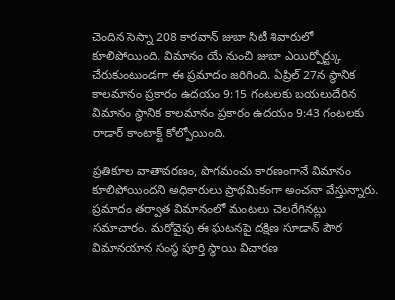చెందిన సెస్నా 208 కారవాన్ జుబా సిటీ శివారులో కూలిపోయింది. విమానం యే నుంచి జుబా ఎయిర్పోర్ట్కు చేరుకుంటుండగా ఈ ప్రమాదం జరిగింది. ఏప్రిల్ 27న స్థానిక కాలమానం ప్రకారం ఉదయం 9:15 గంటలకు బయలుదేరిన విమానం స్థానిక కాలమానం ప్రకారం ఉదయం 9:43 గంటలకు రాడార్ కాంటాక్ట్ కోల్పోయింది.

ప్రతికూల వాతావరణం, పొగమంచు కారణంగానే విమానం కూలిపోయిందని అధికారులు ప్రాథమికంగా అంచనా వేస్తున్నారు. ప్రమాదం తర్వాత విమానంలో మంటలు చెలరేగినట్లు సమాచారం. మరోవైపు ఈ ఘటనపై దక్షిణ సూడాన్ పౌర విమానయాన సంస్థ పూర్తి స్థాయి విచారణ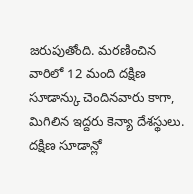జరుపుతోంది. మరణించిన వారిలో 12 మంది దక్షిణ సూడాన్కు చెందినవారు కాగా, మిగిలిన ఇద్దరు కెన్యా దేశస్థులు. దక్షిణ సూడాన్లో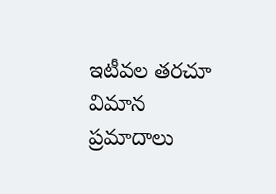ఇటీవల తరచూ విమాన ప్రమాదాలు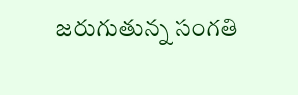జరుగుతున్న సంగతి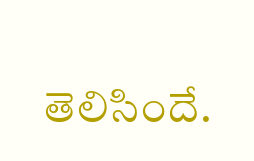తెలిసిందే.